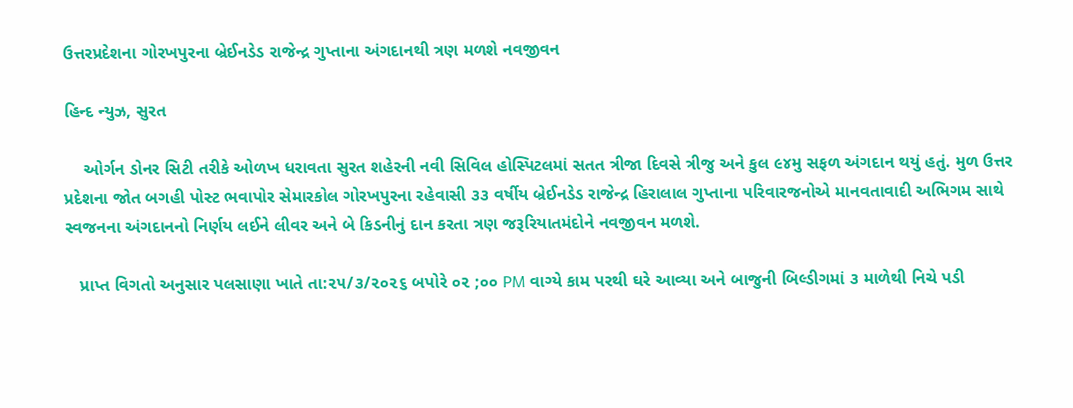ઉત્તરપ્રદેશના ગોરખપુરના બ્રેઈનડેડ રાજેન્દ્ર ગુપ્તાના અંગદાનથી ત્રણ મળશે નવજીવન

હિન્દ ન્યુઝ, સુરત

    ઓર્ગન ડોનર સિટી તરીકે ઓળખ ધરાવતા સુરત શહેરની નવી સિવિલ હોસ્પિટલમાં સતત ત્રીજા દિવસે ત્રીજુ અને કુલ ૯૪મુ સફળ અંગદાન થયું હતું. મુળ ઉત્તર પ્રદેશના જોત બગહી પોસ્ટ ભવાપોર સેમારકોલ ગોરખપુરના રહેવાસી ૩૩ વર્ષીય બ્રેઈનડેડ રાજેન્દ્ર હિરાલાલ ગુપ્તાના પરિવારજનોએ માનવતાવાદી અભિગમ સાથે સ્વજનના અંગદાનનો નિર્ણય લઈને લીવર અને બે કિડનીનું દાન કરતા ત્રણ જરૂરિયાતમંદોને નવજીવન મળશે.

   પ્રાપ્ત વિગતો અનુસાર પલસાણા ખાતે તા:૨૫/૩/૨૦૨૬ બપોરે ૦૨ ;૦૦ PM વાગ્યે કામ પરથી ઘરે આવ્યા અને બાજુની બિલ્ડીગમાં ૩ માળેથી નિચે પડી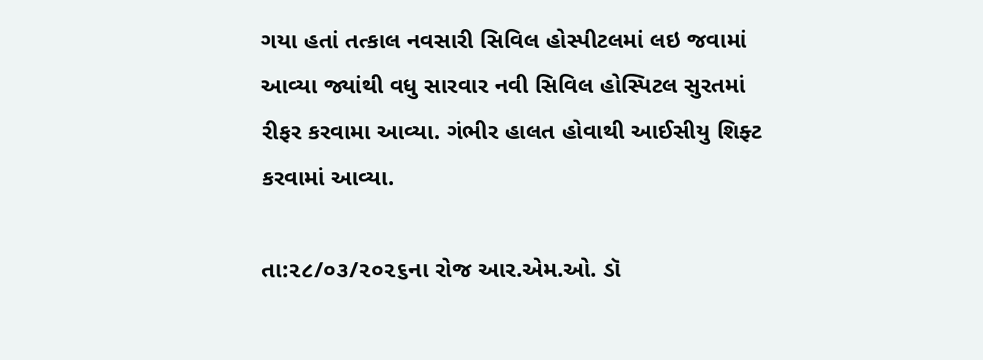ગયા હતાં તત્કાલ નવસારી સિવિલ હોસ્પીટલમાં લઇ જવામાં આવ્યા જ્યાંથી વધુ સારવાર નવી સિવિલ હોસ્પિટલ સુરતમાં રીફર કરવામા આવ્યા. ગંભીર હાલત હોવાથી આઈસીયુ શિફ્ટ કરવામાં આવ્યા.

તા:૨૮/૦૩/૨૦૨૬ના રોજ આર.એમ.ઓ. ડૉ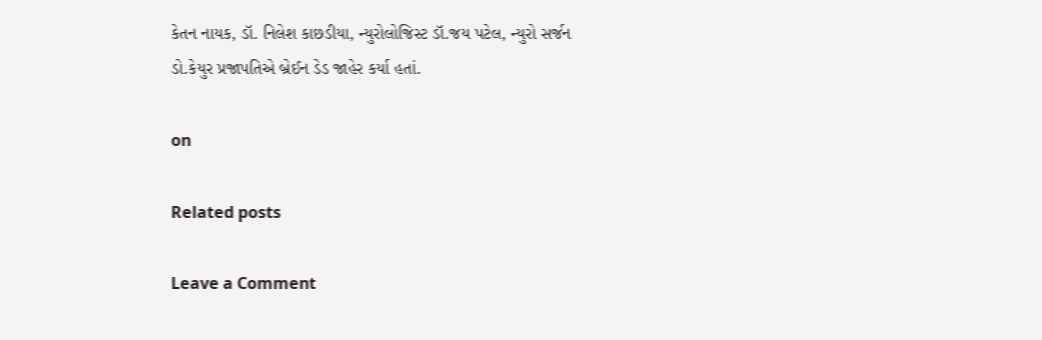કેતન નાયક, ડૉ. નિલેશ કાછડીયા, ન્યુરોલોજિસ્ટ ડૉ.જય પટેલ, ન્યુરો સર્જન ડો.કેયુર પ્રજાપતિએ બ્રેઈન ડેડ જાહેર કર્યા હતાં.

on

Related posts

Leave a Comment